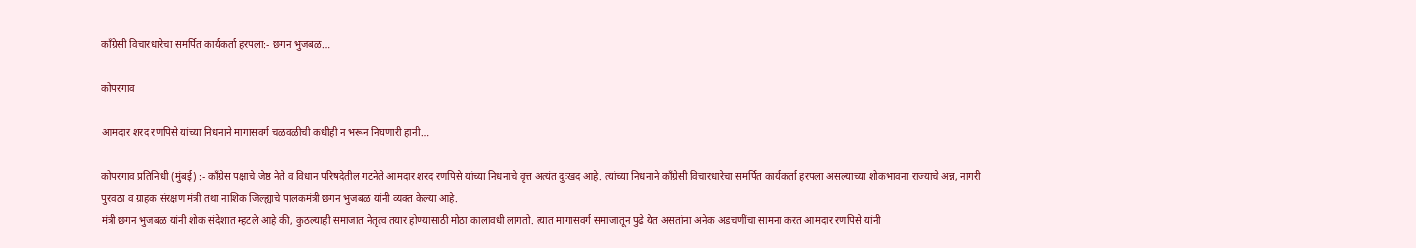काँग्रेसी विचारधारेचा समर्पित कार्यकर्ता हरपला:- छगन भुजबळ…

कोपरगाव

आमदार शरद रणपिसे यांच्या निधनाने मागासवर्ग चळवळीची कधीही न भरून निघणारी हानी…

कोपरगाव प्रतिनिधी (मुंबई) :- काँग्रेस पक्षाचे जेष्ठ नेते व विधान परिषदेतील गटनेते आमदार शरद रणपिसे यांच्या निधनाचे वृत्त अत्यंत दुःखद आहे. त्यांच्या निधनाने काँग्रेसी विचारधारेचा समर्पित कार्यकर्ता हरपला असल्याच्या शोकभावना राज्याचे अन्न, नागरी पुरवठा व ग्राहक संरक्षण मंत्री तथा नाशिक जिल्ह्याचे पालकमंत्री छगन भुजबळ यांनी व्यक्त केल्या आहे.
मंत्री छगन भुजबळ यांनी शोक संदेशात म्हटले आहे की, कुठल्याही समाजात नेतृत्व तयार होण्यासाठी मोठा कालावधी लागतो. त्यात मागासवर्ग समाजातून पुढे येत असतांना अनेक अडचणींचा सामना करत आमदार रणपिसे यांनी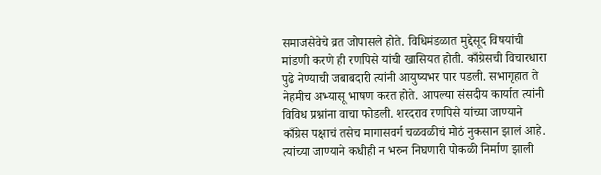समाजसेवेचे व्रत जोपासले होते. विधिमंडळात मुद्देसूद विषयांची मांडणी करणे ही रणपिसे यांची खासियत होती. काँग्रेसची विचारधारा पुढे नेण्याची जबाबदारी त्यांनी आयुष्यभर पार पडली. सभागृहात ते नेहमीच अभ्यासू भाषण करत होते. आपल्या संसदीय कार्यात त्यांनी विविध प्रश्नांना वाचा फोडली. शरदराव रणपिसे यांच्या जाण्याने काँग्रेस पक्षाचं तसेच मागासवर्ग चळवळीचं मोठं नुकसान झालं आहे. त्यांच्या जाण्याने कधीही न भरुन निघणारी पोकळी निर्माण झाली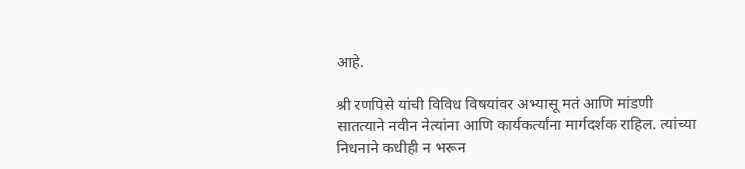आहे.

श्री रणपिसे यांची विविध विषयांवर अभ्यासू मतं आणि मांडणी सातत्याने नवीन नेत्यांना आणि कार्यकर्त्यांना मार्गदर्शक राहिल. त्यांच्या निधनाने कधीही न भरून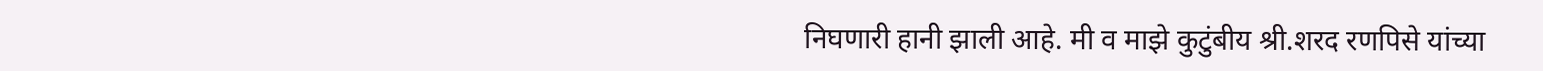निघणारी हानी झाली आहे. मी व माझे कुटुंबीय श्री.शरद रणपिसे यांच्या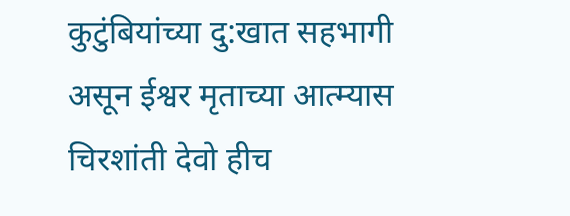कुटुंबियांच्या दु:खात सहभागी असून ईश्वर मृताच्या आत्म्यास चिरशांती देवो हीच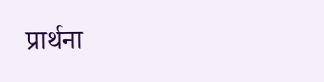प्रार्थना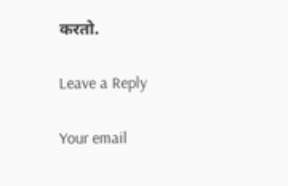करतो.

Leave a Reply

Your email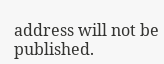address will not be published.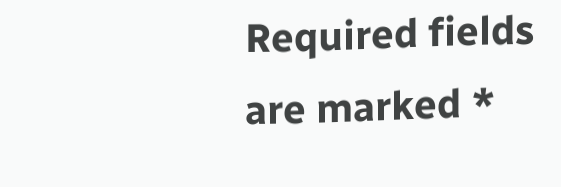Required fields are marked *